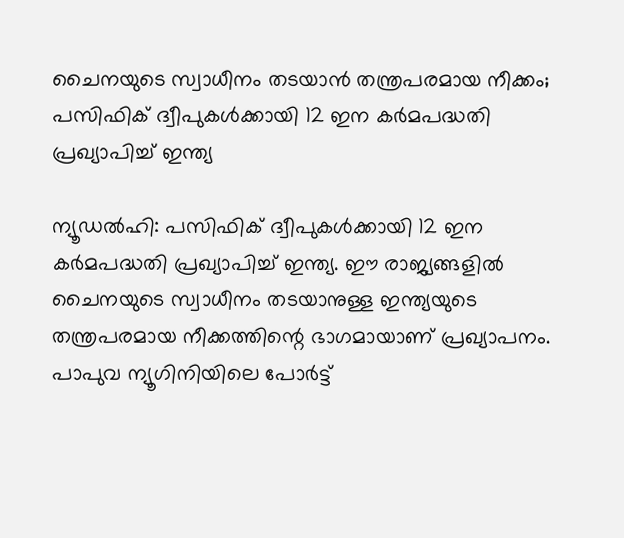ചൈനയുടെ സ്വാധീനം തടയാൻ തന്ത്രപരമായ നീക്കം; പസിഫിക് ദ്വീപുകൾക്കായി 12 ഇന കർമപദ്ധതി പ്രഖ്യാപിച്ച് ഇന്ത്യ

ന്യൂഡൽഹി: പസിഫിക് ദ്വീപുകൾക്കായി 12 ഇന കർമപദ്ധതി പ്രഖ്യാപിച്ച് ഇന്ത്യ. ഈ രാജ്യങ്ങളിൽ ചൈനയുടെ സ്വാധീനം തടയാനുള്ള ഇന്ത്യയുടെ തന്ത്രപരമായ നീക്കത്തിന്റെ ഭാഗമായാണ് പ്രഖ്യാപനം. പാപുവ ന്യൂഗിനിയിലെ പോർട്ട്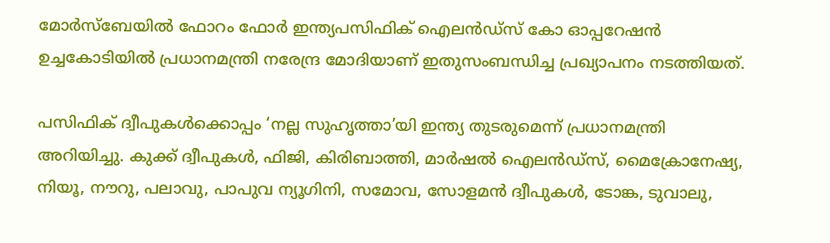മോർസ്‌ബേയിൽ ഫോറം ഫോർ ഇന്ത്യപസിഫിക് ഐലൻഡ്‌സ് കോ ഓപ്പറേഷൻ ഉച്ചകോടിയിൽ പ്രധാനമന്ത്രി നരേന്ദ്ര മോദിയാണ് ഇതുസംബന്ധിച്ച പ്രഖ്യാപനം നടത്തിയത്.

പസിഫിക് ദ്വീപുകൾക്കൊപ്പം ‘നല്ല സുഹൃത്താ’യി ഇന്ത്യ തുടരുമെന്ന് പ്രധാനമന്ത്രി അറിയിച്ചു. കുക്ക് ദ്വീപുകൾ, ഫിജി, കിരിബാത്തി, മാർഷൽ ഐലൻഡ്‌സ്, മൈക്രോനേഷ്യ, നിയൂ, നൗറു, പലാവു, പാപുവ ന്യൂഗിനി, സമോവ, സോളമൻ ദ്വീപുകൾ, ടോങ്ക, ടുവാലു,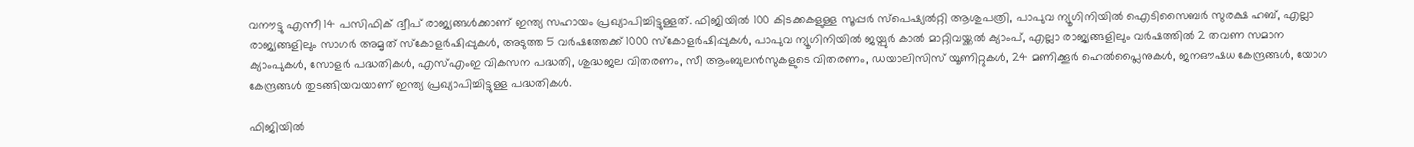വനൗട്ടു എന്നീ 14 പസിഫിക് ദ്വീപ് രാജ്യങ്ങൾക്കാണ് ഇന്ത്യ സഹായം പ്രഖ്യാപിച്ചിട്ടുള്ളത്. ഫിജിയിൽ 100 കിടക്കകളുള്ള സൂപ്പർ സ്‌പെഷ്യൽറ്റി ആശുപത്രി, പാപുവ ന്യൂഗിനിയിൽ ഐടിസൈബർ സുരക്ഷ ഹബ്, എല്ലാ രാജ്യങ്ങളിലും സാഗർ അമൃത് സ്‌കോളർഷിപ്പുകൾ, അടുത്ത 5 വർഷത്തേക്ക് 1000 സ്‌കോളർഷിപ്പുകൾ, പാപുവ ന്യൂഗിനിയിൽ ജയ്പുർ കാൽ മാറ്റിവയ്ക്കൽ ക്യാംപ്, എല്ലാ രാജ്യങ്ങളിലും വർഷത്തിൽ 2 തവണ സമാന ക്യാംപുകൾ, സോളർ പദ്ധതികൾ, എസ്എംഇ വികസന പദ്ധതി, ശുദ്ധജല വിതരണം, സീ ആംബുലൻസുകളുടെ വിതരണം, ഡയാലിസിസ് യൂണിറ്റുകൾ, 24 മണിക്കൂർ ഹെൽപ്ലൈനുകൾ, ജനഔഷധ കേന്ദ്രങ്ങൾ, യോഗ കേന്ദ്രങ്ങൾ തുടങ്ങിയവയാണ് ഇന്ത്യ പ്രഖ്യാപിച്ചിട്ടുള്ള പദ്ധതികൾ.

ഫിജിയിൽ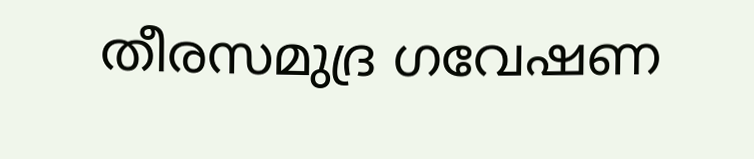തീരസമുദ്ര ഗവേഷണ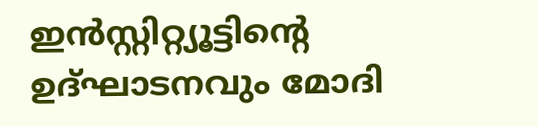ഇൻസ്റ്റിറ്റ്യൂട്ടിന്റെ ഉദ്ഘാടനവും മോദി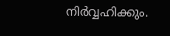നിർവ്വഹിക്കും.